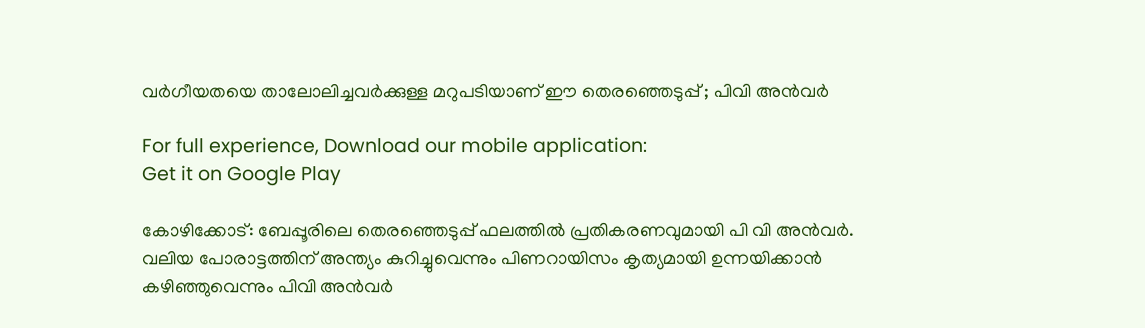വർഗീയതയെ താലോലിച്ചവർക്കുള്ള മറുപടിയാണ് ഈ തെരഞ്ഞെടുപ്പ് ; പിവി അൻവർ

For full experience, Download our mobile application:
Get it on Google Play

കോഴിക്കോട്: ബേപ്പൂരിലെ തെരഞ്ഞെടുപ്പ് ഫലത്തിൽ പ്രതികരണവുമായി പി വി അൻവർ. വലിയ പോരാട്ടത്തിന് അന്ത്യം കുറിച്ചുവെന്നും പിണറായിസം കൃത്യമായി ഉന്നയിക്കാൻ കഴിഞ്ഞുവെന്നും പിവി അൻവർ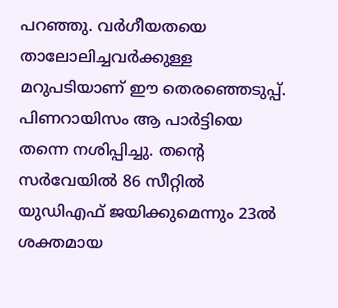പറഞ്ഞു. വർഗീയതയെ താലോലിച്ചവർക്കുള്ള മറുപടിയാണ് ഈ തെരഞ്ഞെടുപ്പ്. പിണറായിസം ആ പാർട്ടിയെ തന്നെ നശിപ്പിച്ചു. തന്റെ സർവേയിൽ 86 സീറ്റിൽ യുഡിഎഫ് ജയിക്കുമെന്നും 23ൽ ശക്തമായ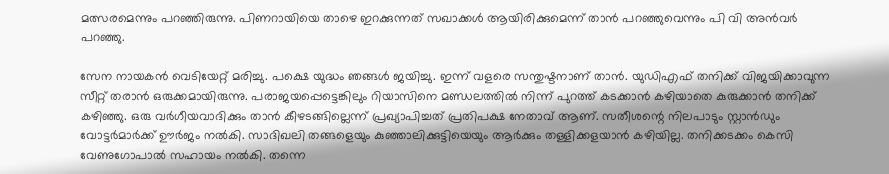മത്സരമെന്നും പറഞ്ഞിരുന്നു. പിണറായിയെ താഴെ ഇറക്കുന്നത് സഖാക്കൾ ആയിരിക്കുമെന്ന് താൻ പറഞ്ഞുവെന്നും പി വി അൻവർ പറഞ്ഞു.

സേന നായകൻ വെടിയേറ്റ് മരിച്ചു. പക്ഷെ യുദ്ധം ഞങ്ങൾ ജയിച്ചു. ഇന്ന് വളരെ സന്തുഷ്ടനാണ് താൻ. യുഡിഎഫ് തനിക്ക് വിജയിക്കാവുന്ന സീറ്റ് തരാൻ ഒരുക്കമായിരുന്നു. പരാജയപ്പെട്ടെങ്കിലും റിയാസിനെ മണ്ഡലത്തിൽ നിന്ന് പുറത്ത് കടക്കാൻ കഴിയാതെ കുരുക്കാൻ തനിക്ക് കഴിഞ്ഞു. ഒരു വർഗീയവാദിക്കും താൻ കീഴടങ്ങില്ലെന്ന് പ്രഖ്യാപിച്ചത് പ്രതിപക്ഷ നേതാവ് ആണ്. സതീശന്റെ നിലപാടും സ്റ്റാൻഡും വോട്ടർമാർക്ക് ഊർജം നൽകി. സാദിഖലി തങ്ങളെയും കുഞ്ഞാലിക്കുട്ടിയെയും ആർക്കും തള്ളിക്കളയാൻ കഴിയില്ല. തനിക്കടക്കം കെസി വേണുഗോപാൽ സഹായം നൽകി. തന്നെ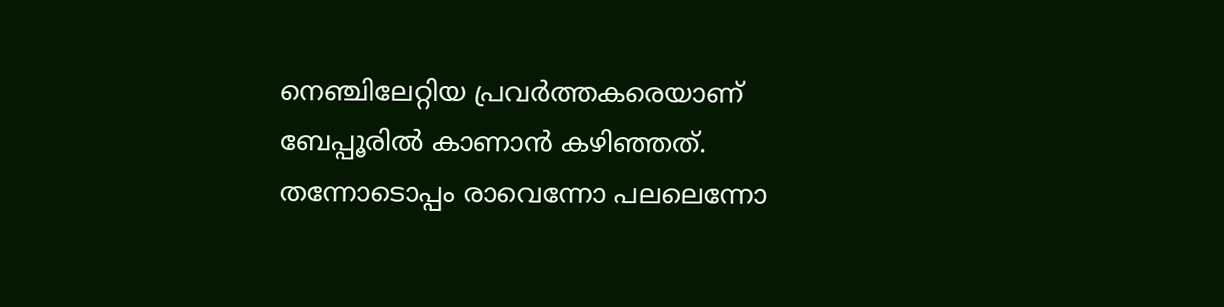നെഞ്ചിലേറ്റിയ പ്രവർത്തകരെയാണ് ബേപ്പൂരിൽ കാണാൻ കഴിഞ്ഞത്. തന്നോടൊപ്പം രാവെന്നോ പലലെന്നോ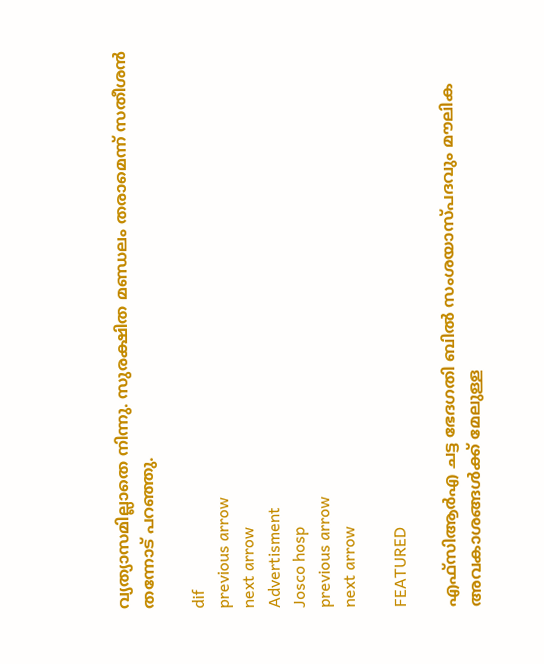വ്യത്യാസമില്ലാതെ നിന്നു. സുരക്ഷിത മണ്ഡലം തരാമെന്ന് സതീശൻ തന്നോട് പറഞ്ഞു.

dif
previous arrow
next arrow
Advertisment
Josco hosp
previous arrow
next arrow

FEATURED

എഫ്സിആർഎ ചട്ട ഭേദഗതി ബിൽ സംശയാസ്പദവും മൗലിക അവകാശങ്ങൾക്ക് മേലുള്ള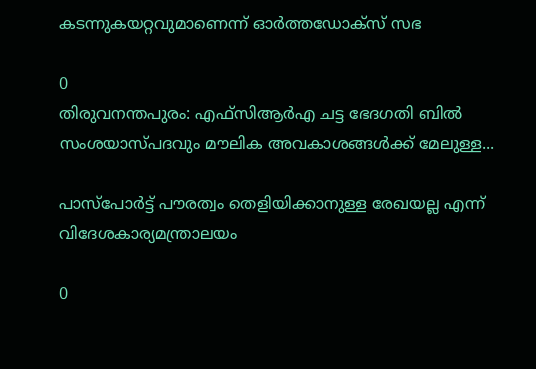കടന്നുകയറ്റവുമാണെന്ന് ഓർത്തഡോക്സ് സഭ

0
തിരുവനന്തപുരം: എഫ്സിആർഎ ചട്ട ഭേദഗതി ബിൽ സംശയാസ്പദവും മൗലിക അവകാശങ്ങൾക്ക് മേലുള്ള...

പാസ്‌പോര്‍ട്ട് പൗരത്വം തെളിയിക്കാനുള്ള രേഖയല്ല എന്ന് വിദേശകാര്യമന്ത്രാലയം

0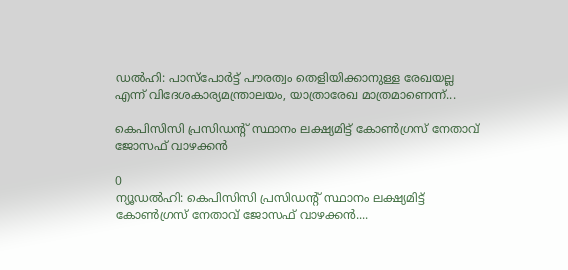ഡൽഹി: പാസ്‌പോര്‍ട്ട് പൗരത്വം തെളിയിക്കാനുള്ള രേഖയല്ല എന്ന് വിദേശകാര്യമന്ത്രാലയം, യാത്രാരേഖ മാത്രമാണെന്ന്...

കെപിസിസി പ്രസിഡന്റ് സ്ഥാനം ലക്ഷ്യമിട്ട് കോണ്‍ഗ്രസ് നേതാവ് ജോസഫ് വാഴക്കന്‍

0
ന്യൂഡല്‍ഹി: കെപിസിസി പ്രസിഡന്റ് സ്ഥാനം ലക്ഷ്യമിട്ട് കോണ്‍ഗ്രസ് നേതാവ് ജോസഫ് വാഴക്കന്‍....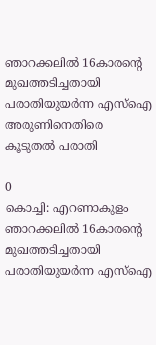ഞാറക്കലില്‍ 16കാരന്റെ മുഖത്തടിച്ചതായി പരാതിയുയര്‍ന്ന എസ്‌ഐ അരുണിനെതിരെ കൂടുതല്‍ പരാതി

0
കൊച്ചി: എറണാകുളം ഞാറക്കലില്‍ 16കാരന്റെ മുഖത്തടിച്ചതായി പരാതിയുയര്‍ന്ന എസ്‌ഐ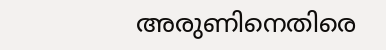അരുണിനെതിരെ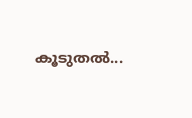കൂടുതല്‍...